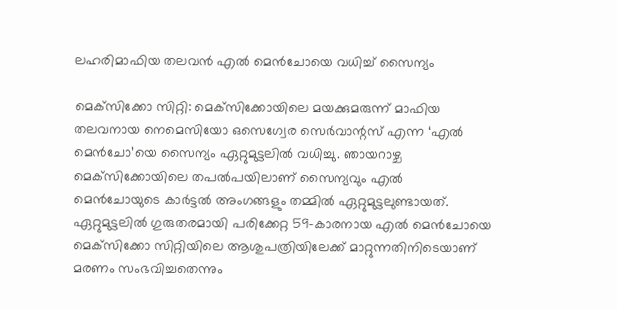ലഹരിമാഫിയ തലവൻ എൽ മെൻചോയെ വധിച്ച് സൈന്യം

മെക്‌സിക്കോ സിറ്റി: മെക്‌സിക്കോയിലെ മയക്കുമരുന്ന് മാഫിയ തലവനായ നെമെസിയോ ഒസെഗ്വേര സെർവാന്റസ് എന്ന ‘എൽ മെൻചോ’യെ സൈന്യം ഏറ്റുമുട്ടലിൽ വധിച്ചു. ഞായറാഴ്ച മെക്‌സിക്കോയിലെ തപൽപയിലാണ് സൈന്യവും എൽ മെൻചോയുടെ കാർട്ടൽ അംഗങ്ങളും തമ്മിൽ ഏറ്റുമുട്ടലുണ്ടായത്. ഏറ്റുമുട്ടലിൽ ഗുരുതരമായി പരിക്കേറ്റ 59-കാരനായ എൽ മെൻചോയെ മെക്‌സിക്കോ സിറ്റിയിലെ ആശുപത്രിയിലേക്ക് മാറ്റുന്നതിനിടെയാണ് മരണം സംഭവിച്ചതെന്നും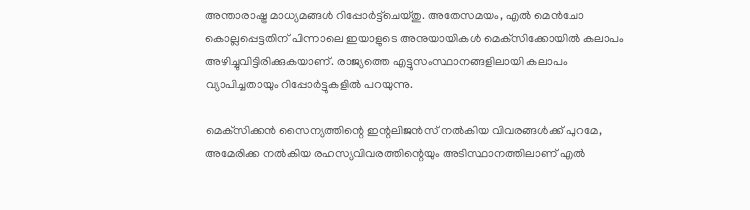അന്താരാഷ്ട്ര മാധ്യമങ്ങൾ റിപ്പോർട്ട്‌ചെയ്തു. അതേസമയം, എൽ മെൻചോ കൊല്ലപ്പെട്ടതിന് പിന്നാലെ ഇയാളുടെ അനുയായികൾ മെക്‌സിക്കോയിൽ കലാപം അഴിച്ചുവിട്ടിരിക്കുകയാണ്. രാജ്യത്തെ എട്ടുസംസ്ഥാനങ്ങളിലായി കലാപം വ്യാപിച്ചതായും റിപ്പോർട്ടുകളിൽ പറയുന്നു.

മെക്‌സിക്കൻ സൈന്യത്തിന്റെ ഇന്റലിജൻസ് നൽകിയ വിവരങ്ങൾക്ക് പുറമേ, അമേരിക്ക നൽകിയ രഹസ്യവിവരത്തിന്റെയും അടിസ്ഥാനത്തിലാണ് എൽ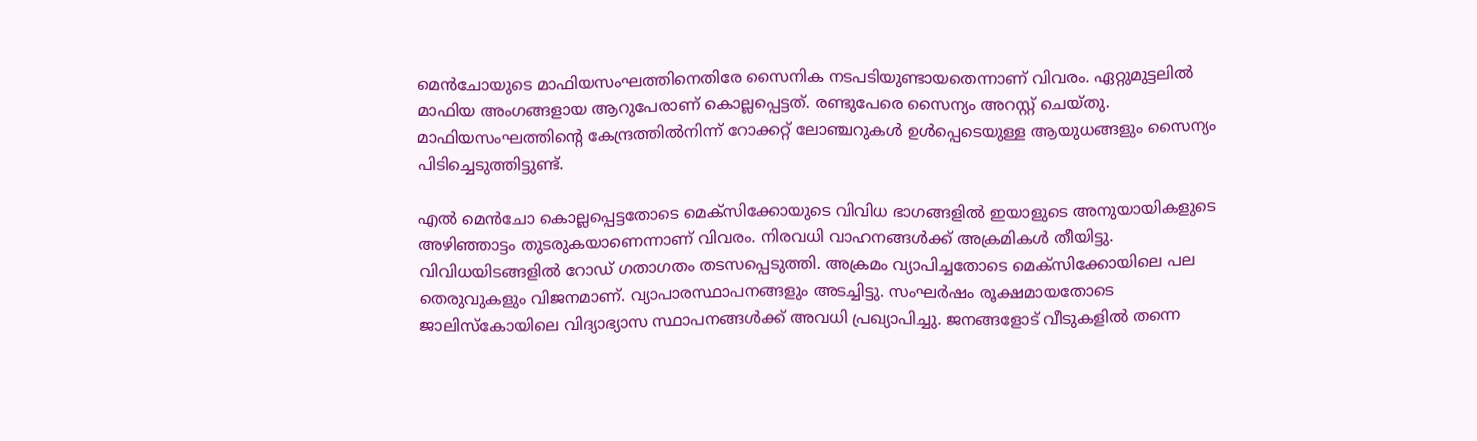മെൻചോയുടെ മാഫിയസംഘത്തിനെതിരേ സൈനിക നടപടിയുണ്ടായതെന്നാണ് വിവരം. ഏറ്റുമുട്ടലിൽ മാഫിയ അംഗങ്ങളായ ആറുപേരാണ് കൊല്ലപ്പെട്ടത്. രണ്ടുപേരെ സൈന്യം അറസ്റ്റ് ചെയ്തു. മാഫിയസംഘത്തിന്റെ കേന്ദ്രത്തിൽനിന്ന് റോക്കറ്റ് ലോഞ്ചറുകൾ ഉൾപ്പെടെയുള്ള ആയുധങ്ങളും സൈന്യം പിടിച്ചെടുത്തിട്ടുണ്ട്.

എൽ മെൻചോ കൊല്ലപ്പെട്ടതോടെ മെക്‌സിക്കോയുടെ വിവിധ ഭാഗങ്ങളിൽ ഇയാളുടെ അനുയായികളുടെ അഴിഞ്ഞാട്ടം തുടരുകയാണെന്നാണ് വിവരം. നിരവധി വാഹനങ്ങൾക്ക് അക്രമികൾ തീയിട്ടു. വിവിധയിടങ്ങളിൽ റോഡ് ഗതാഗതം തടസപ്പെടുത്തി. അക്രമം വ്യാപിച്ചതോടെ മെക്‌സിക്കോയിലെ പല തെരുവുകളും വിജനമാണ്. വ്യാപാരസ്ഥാപനങ്ങളും അടച്ചിട്ടു. സംഘർഷം രൂക്ഷമായതോടെ ജാലിസ്‌കോയിലെ വിദ്യാഭ്യാസ സ്ഥാപനങ്ങൾക്ക് അവധി പ്രഖ്യാപിച്ചു. ജനങ്ങളോട് വീടുകളിൽ തന്നെ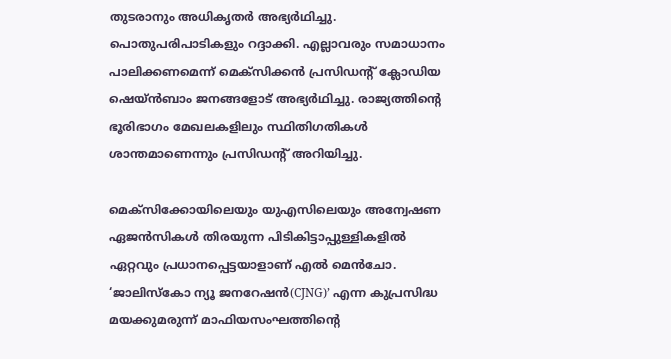തുടരാനും അധികൃതർ അഭ്യർഥിച്ചു. പൊതുപരിപാടികളും റദ്ദാക്കി. എല്ലാവരും സമാധാനം പാലിക്കണമെന്ന് മെക്‌സിക്കൻ പ്രസിഡന്റ് ക്ലോഡിയ ഷെയ്ൻബാം ജനങ്ങളോട് അഭ്യർഥിച്ചു. രാജ്യത്തിന്റെ ഭൂരിഭാഗം മേഖലകളിലും സ്ഥിതിഗതികൾ ശാന്തമാണെന്നും പ്രസിഡന്റ് അറിയിച്ചു.

മെക്‌സിക്കോയിലെയും യുഎസിലെയും അന്വേഷണ ഏജൻസികൾ തിരയുന്ന പിടികിട്ടാപ്പുള്ളികളിൽ ഏറ്റവും പ്രധാനപ്പെട്ടയാളാണ് എൽ മെൻചോ. ‘ജാലിസ്‌കോ ന്യൂ ജനറേഷൻ(CJNG)’ എന്ന കുപ്രസിദ്ധ മയക്കുമരുന്ന് മാഫിയസംഘത്തിന്റെ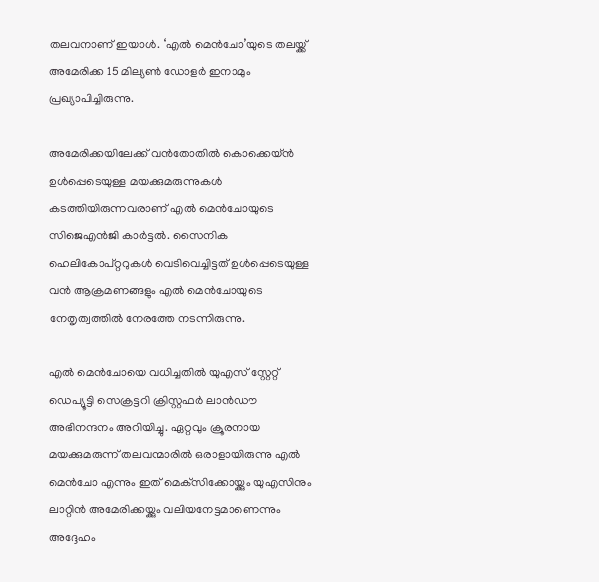തലവനാണ് ഇയാൾ. ‘എൽ മെൻചോ’യുടെ തലയ്ക്ക് അമേരിക്ക 15 മില്യൺ ഡോളർ ഇനാമും പ്രഖ്യാപിച്ചിരുന്നു.

അമേരിക്കയിലേക്ക് വൻതോതിൽ കൊക്കെയ്ൻ ഉൾപ്പെടെയുള്ള മയക്കുമരുന്നുകൾ കടത്തിയിരുന്നവരാണ് എൽ മെൻചോയുടെ സിജെഎൻജി കാർട്ടൽ. സൈനിക ഹെലികോപ്റ്ററുകൾ വെടിവെച്ചിട്ടത് ഉൾപ്പെടെയുള്ള വൻ ആക്രമണങ്ങളും എൽ മെൻചോയുടെ നേതൃത്വത്തിൽ നേരത്തേ നടന്നിരുന്നു.

എൽ മെൻചോയെ വധിച്ചതിൽ യുഎസ് സ്റ്റേറ്റ് ഡെപ്യൂട്ടി സെക്രട്ടറി ക്രിസ്റ്റഫർ ലാൻഡൗ അഭിനന്ദനം അറിയിച്ചു. ഏറ്റവും ക്രൂരനായ മയക്കുമരുന്ന് തലവന്മാരിൽ ഒരാളായിരുന്നു എൽ മെൻചോ എന്നും ഇത് മെക്‌സിക്കോയ്ക്കും യുഎസിനും ലാറ്റിൻ അമേരിക്കയ്ക്കും വലിയനേട്ടമാണെന്നും അദ്ദേഹം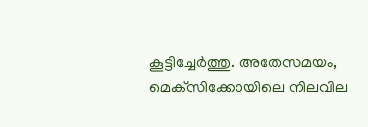കൂട്ടിച്ചേർത്തു. അതേസമയം, മെക്‌സിക്കോയിലെ നിലവില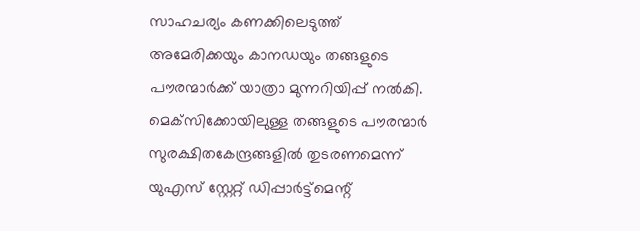സാഹചര്യം കണക്കിലെടുത്ത് അമേരിക്കയും കാനഡയും തങ്ങളുടെ പൗരന്മാർക്ക് യാത്രാ മുന്നറിയിപ്പ് നൽകി. മെക്‌സിക്കോയിലുള്ള തങ്ങളുടെ പൗരന്മാർ സുരക്ഷിതകേന്ദ്രങ്ങളിൽ തുടരണമെന്ന് യുഎസ് സ്റ്റേറ്റ് ഡിപ്പാർട്ട്‌മെന്റ്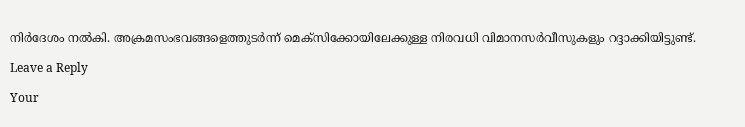നിർദേശം നൽകി. അക്രമസംഭവങ്ങളെത്തുടർന്ന് മെക്‌സിക്കോയിലേക്കുള്ള നിരവധി വിമാനസർവീസുകളും റദ്ദാക്കിയിട്ടുണ്ട്.

Leave a Reply

Your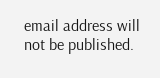email address will not be published.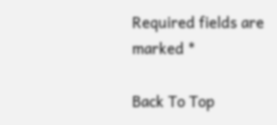Required fields are marked *

Back To Top